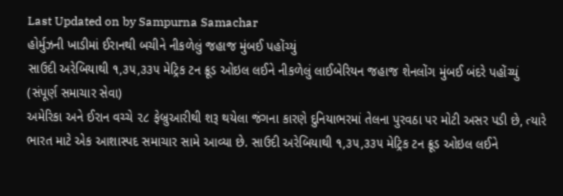Last Updated on by Sampurna Samachar
હોર્મુઝની ખાડીમાં ઈરાનથી બચીને નીકળેલું જહાજ મુંબઈ પહોંચ્યું
સાઉદી અરેબિયાથી ૧,૩૫,૩૩૫ મેટ્રિક ટન ક્રૂડ ઓઇલ લઈને નીકળેલું લાઈબેરિયન જહાજ શેનલોંગ મુંબઈ બંદરે પહોંચ્યું
(સંપૂર્ણ સમાચાર સેવા)
અમેરિકા અને ઈરાન વચ્ચે ૨૮ ફેબ્રુઆરીથી શરૂ થયેલા જંગના કારણે દુનિયાભરમાં તેલના પુરવઠા પર મોટી અસર પડી છે, ત્યારે ભારત માટે એક આશાસ્પદ સમાચાર સામે આવ્યા છે. સાઉદી અરેબિયાથી ૧,૩૫,૩૩૫ મેટ્રિક ટન ક્રૂડ ઓઇલ લઈને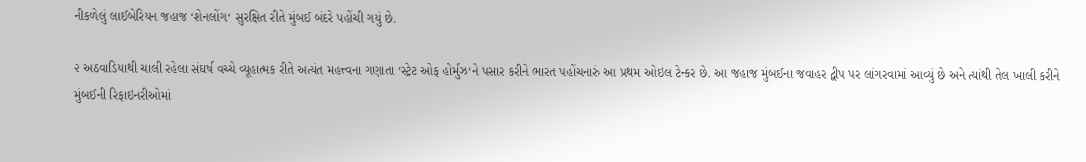નીકળેલું લાઈબેરિયન જહાજ ‘શેનલોંગ‘ સુરક્ષિત રીતે મુંબઈ બંદરે પહોંચી ગયું છે.

૨ અઠવાડિયાથી ચાલી રહેલા સંઘર્ષ વચ્ચે વ્યૂહાત્મક રીતે અત્યંત મહત્ત્વના ગણાતા ‘સ્ટ્રેટ ઓફ હોર્મુઝ‘ને પસાર કરીને ભારત પહોંચનારું આ પ્રથમ ઓઇલ ટેન્કર છે. આ જહાજ મુંબઈના જવાહર દ્વીપ પર લાંગરવામાં આવ્યું છે અને ત્યાંથી તેલ ખાલી કરીને મુંબઈની રિફાઇનરીઓમાં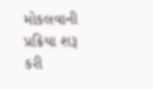મોકલવાની પ્રક્રિયા શરૂ કરી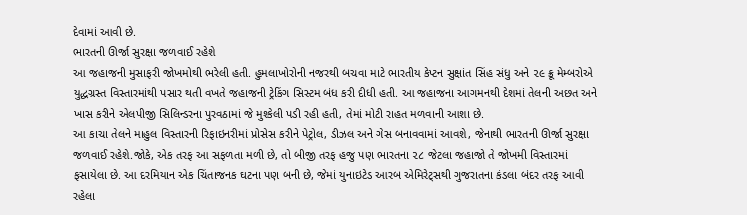દેવામાં આવી છે.
ભારતની ઊર્જા સુરક્ષા જળવાઈ રહેશે
આ જહાજની મુસાફરી જોખમોથી ભરેલી હતી. હુમલાખોરોની નજરથી બચવા માટે ભારતીય કેપ્ટન સુક્ષાંત સિંહ સંધુ અને ૨૯ ક્રૂ મેમ્બરોએ યુદ્ધગ્રસ્ત વિસ્તારમાંથી પસાર થતી વખતે જહાજની ટ્રેકિંગ સિસ્ટમ બંધ કરી દીધી હતી. આ જહાજના આગમનથી દેશમાં તેલની અછત અને ખાસ કરીને એલપીજી સિલિન્ડરના પુરવઠામાં જે મુશ્કેલી પડી રહી હતી, તેમાં મોટી રાહત મળવાની આશા છે.
આ કાચા તેલને માહુલ વિસ્તારની રિફાઇનરીમાં પ્રોસેસ કરીને પેટ્રોલ, ડીઝલ અને ગેસ બનાવવામાં આવશે, જેનાથી ભારતની ઊર્જા સુરક્ષા જળવાઈ રહેશે.જોકે, એક તરફ આ સફળતા મળી છે, તો બીજી તરફ હજુ પણ ભારતના ૨૮ જેટલા જહાજો તે જોખમી વિસ્તારમાં ફસાયેલા છે. આ દરમિયાન એક ચિંતાજનક ઘટના પણ બની છે, જેમાં યુનાઇટેડ આરબ એમિરેટ્સથી ગુજરાતના કંડલા બંદર તરફ આવી રહેલા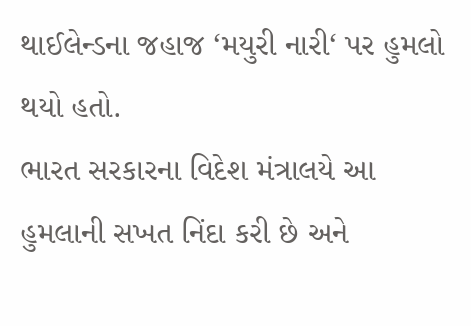થાઈલેન્ડના જહાજ ‘મયુરી નારી‘ પર હુમલો થયો હતો.
ભારત સરકારના વિદેશ મંત્રાલયે આ હુમલાની સખત નિંદા કરી છે અને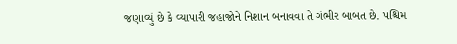જણાવ્યું છે કે વ્યાપારી જહાજોને નિશાન બનાવવા તે ગંભીર બાબત છે. પશ્ચિમ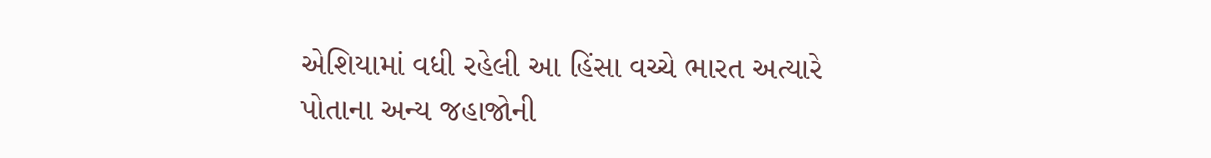એશિયામાં વધી રહેલી આ હિંસા વચ્ચે ભારત અત્યારે પોતાના અન્ય જહાજોની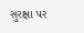સુરક્ષા પર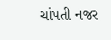ચાંપતી નજર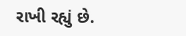રાખી રહ્યું છે.